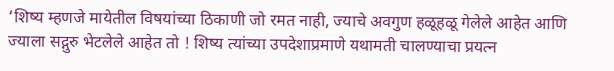‘शिष्य म्हणजे मायेतील विषयांच्या ठिकाणी जो रमत नाही, ज्याचे अवगुण हळूहळू गेलेले आहेत आणि ज्याला सद्गुरु भेटलेले आहेत तो ! शिष्य त्यांच्या उपदेशाप्रमाणे यथामती चालण्याचा प्रयत्न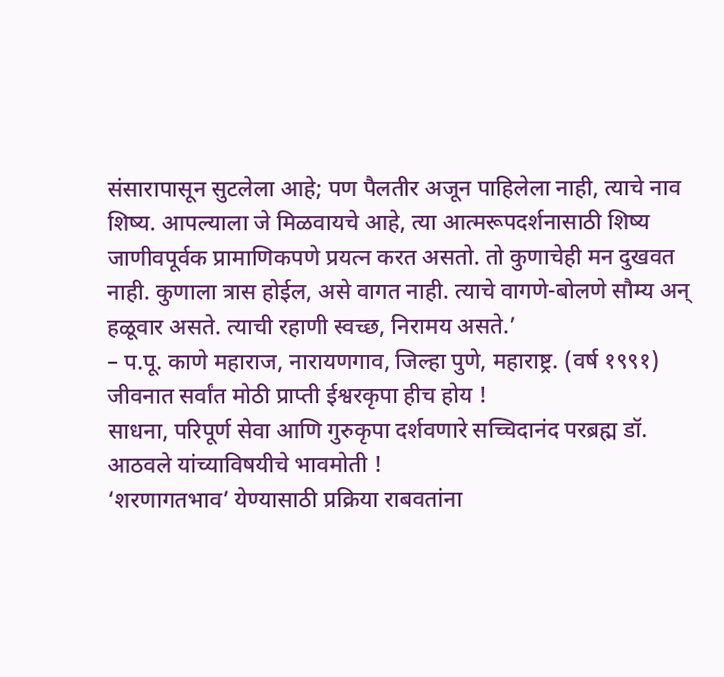संसारापासून सुटलेला आहे; पण पैलतीर अजून पाहिलेला नाही, त्याचे नाव शिष्य. आपल्याला जे मिळवायचे आहे, त्या आत्मरूपदर्शनासाठी शिष्य जाणीवपूर्वक प्रामाणिकपणे प्रयत्न करत असतो. तो कुणाचेही मन दुखवत नाही. कुणाला त्रास होईल, असे वागत नाही. त्याचे वागणे-बोलणे सौम्य अन् हळूवार असते. त्याची रहाणी स्वच्छ, निरामय असते.’
– प.पू. काणे महाराज, नारायणगाव, जिल्हा पुणे, महाराष्ट्र. (वर्ष १९९१)
जीवनात सर्वांत मोठी प्राप्ती ईश्वरकृपा हीच होय !
साधना, परिपूर्ण सेवा आणि गुरुकृपा दर्शवणारे सच्चिदानंद परब्रह्म डॉ. आठवले यांच्याविषयीचे भावमोती !
‘शरणागतभाव’ येण्यासाठी प्रक्रिया राबवतांना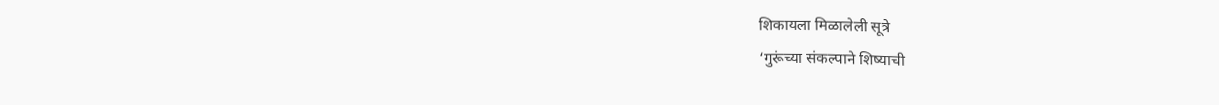शिकायला मिळालेली सूत्रे
‘गुरूंच्या संकल्पाने शिष्याची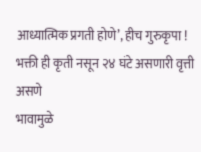आध्यात्मिक प्रगती होणे’, हीच गुरुकृपा !
भक्ती ही कृती नसून २४ घंटे असणारी वृत्ती असणे
भावामुळे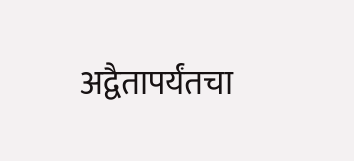अद्वैतापर्यंतचा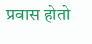प्रवास होतो